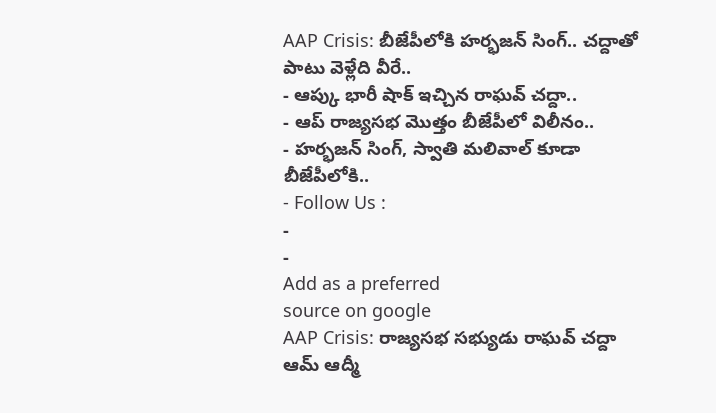AAP Crisis: బీజేపీలోకి హర్భజన్ సింగ్.. చద్దాతో పాటు వెళ్లేది వీరే..
- ఆప్కు భారీ షాక్ ఇచ్చిన రాఘవ్ చద్దా..
- ఆప్ రాజ్యసభ మొత్తం బీజేపీలో విలీనం..
- హర్భజన్ సింగ్, స్వాతి మలివాల్ కూడా బీజేపీలోకి..
- Follow Us :
-
-
Add as a preferred
source on google
AAP Crisis: రాజ్యసభ సభ్యుడు రాఘవ్ చద్దా ఆమ్ ఆద్మీ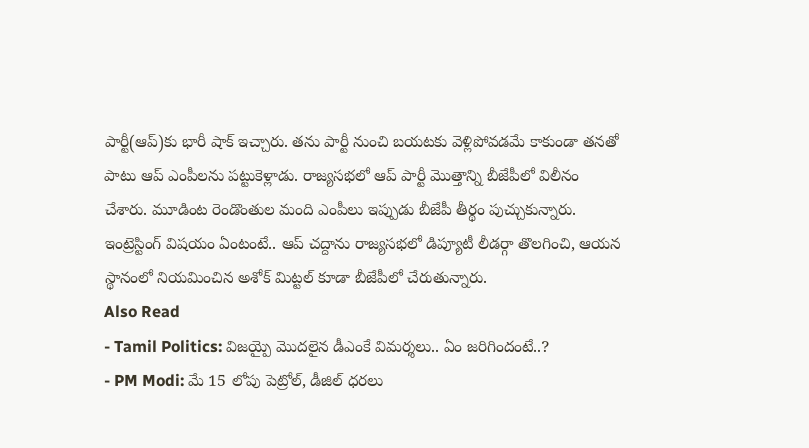పార్టీ(ఆప్)కు భారీ షాక్ ఇచ్చారు. తను పార్టీ నుంచి బయటకు వెళ్లిపోవడమే కాకుండా తనతో పాటు ఆప్ ఎంపీలను పట్టుకెళ్లాడు. రాజ్యసభలో ఆప్ పార్టీ మొత్తాన్ని బీజేపీలో విలీనం చేశారు. మూడింట రెండొంతుల మంది ఎంపీలు ఇప్పుడు బీజేపీ తీర్థం పుచ్చుకున్నారు. ఇంట్రెస్టింగ్ విషయం ఏంటంటే.. ఆప్ చద్దాను రాజ్యసభలో డిప్యూటీ లీడర్గా తొలగించి, ఆయన స్థానంలో నియమించిన అశోక్ మిట్టల్ కూడా బీజేపీలో చేరుతున్నారు.
Also Read
- Tamil Politics: విజయ్పై మొదలైన డీఎంకే విమర్శలు.. ఏం జరిగిందంటే..?
- PM Modi: మే 15 లోపు పెట్రోల్, డీజిల్ ధరలు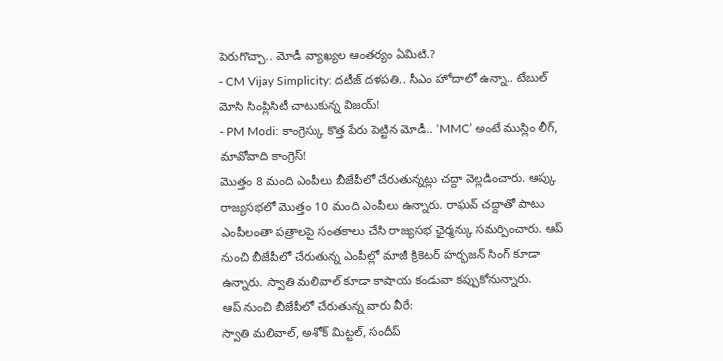పెరుగొచ్చా.. మోడీ వ్యాఖ్యల ఆంతర్యం ఏమిటి.?
- CM Vijay Simplicity: దటీజ్ దళపతి.. సీఎం హోదాలో ఉన్నా.. టేబుల్ మోసి సింప్లిసిటీ చాటుకున్న విజయ్!
- PM Modi: కాంగ్రెస్కు కొత్త పేరు పెట్టిన మోడీ.. ‘MMC’ అంటే ముస్లిం లీగ్, మావోవాది కాంగ్రెస్!
మొత్తం 8 మంది ఎంపీలు బీజేపీలో చేరుతున్నట్లు చద్దా వెల్లడించారు. ఆప్కు రాజ్యసభలో మొత్తం 10 మంది ఎంపీలు ఉన్నారు. రాఘవ్ చద్దాతో పాటు ఎంపీలంతా పత్రాలపై సంతకాలు చేసి రాజ్యసభ ఛైర్మన్కు సమర్పించారు. ఆప్ నుంచి బీజేపీలో చేరుతున్న ఎంపీల్లో మాజీ క్రికెటర్ హర్భజన్ సింగ్ కూడా ఉన్నారు. స్వాతి మలివాల్ కూడా కాషాయ కండువా కప్పుకోనున్నారు.
ఆప్ నుంచి బీజేపీలో చేరుతున్న వారు వీరే:
స్వాతి మలివాల్, అశోక్ మిట్టల్, సందీప్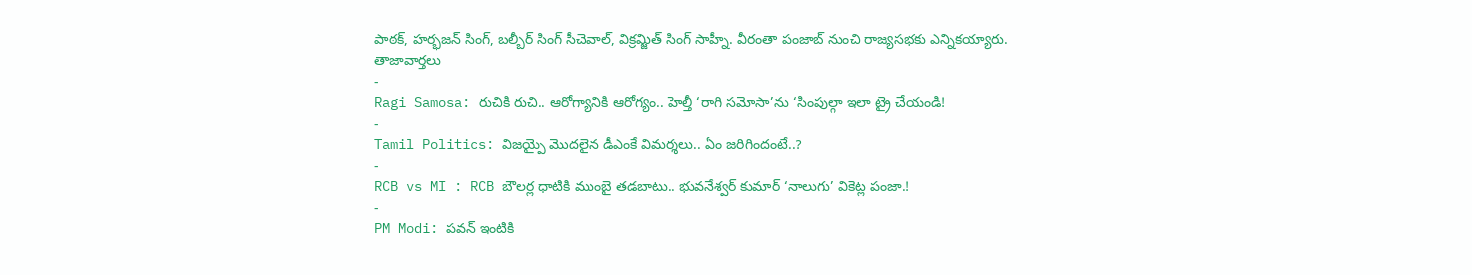పాఠక్, హర్భజన్ సింగ్, బల్బీర్ సింగ్ సీచెవాల్, విక్రమ్జిత్ సింగ్ సాహ్నీ. వీరంతా పంజాబ్ నుంచి రాజ్యసభకు ఎన్నికయ్యారు.
తాజావార్తలు
-
Ragi Samosa: రుచికి రుచి.. ఆరోగ్యానికి ఆరోగ్యం.. హెల్తీ ‘రాగి సమోసా’ను ‘సింపుల్గా ఇలా ట్రై చేయండి!
-
Tamil Politics: విజయ్పై మొదలైన డీఎంకే విమర్శలు.. ఏం జరిగిందంటే..?
-
RCB vs MI : RCB బౌలర్ల ధాటికి ముంబై తడబాటు.. భువనేశ్వర్ కుమార్ ‘నాలుగు’ వికెట్ల పంజా.!
-
PM Modi: పవన్ ఇంటికి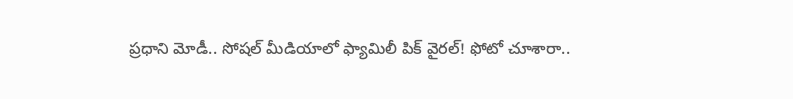ప్రధాని మోడీ.. సోషల్ మీడియాలో ఫ్యామిలీ పిక్ వైరల్! ఫోటో చూశారా..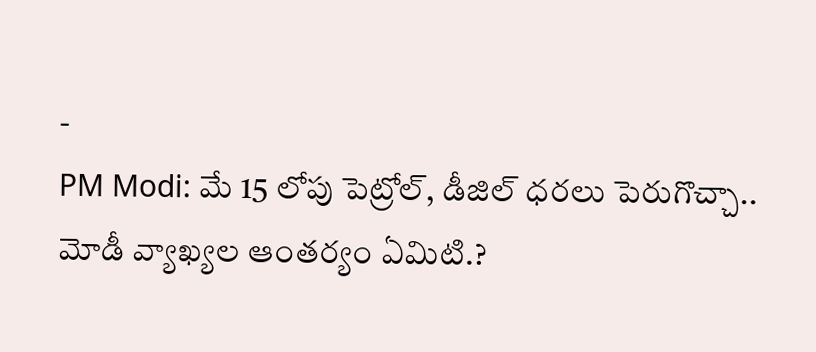-
PM Modi: మే 15 లోపు పెట్రోల్, డీజిల్ ధరలు పెరుగొచ్చా.. మోడీ వ్యాఖ్యల ఆంతర్యం ఏమిటి.?